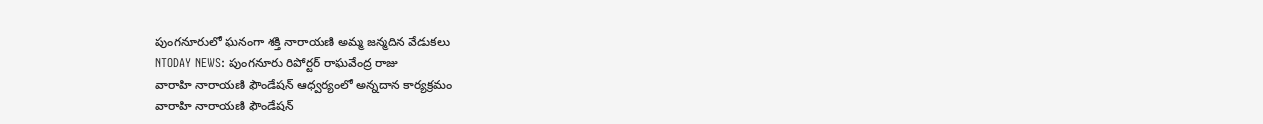పుంగనూరులో ఘనంగా శక్తి నారాయణి అమ్మ జన్మదిన వేడుకలు
NTODAY NEWS: పుంగనూరు రిపోర్టర్ రాఘవేంద్ర రాజు
వారాహి నారాయణి ఫౌండేషన్ ఆధ్వర్యంలో అన్నదాన కార్యక్రమం
వారాహి నారాయణి ఫౌండేషన్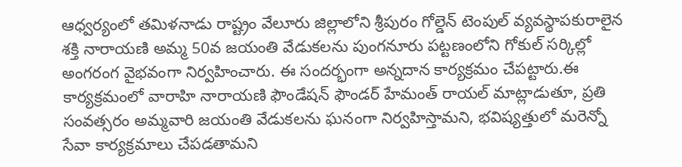ఆధ్వర్యంలో తమిళనాడు రాష్ట్రం వేలూరు జిల్లాలోని శ్రీపురం గోల్డెన్ టెంపుల్ వ్యవస్థాపకురాలైన శక్తి నారాయణి అమ్మ 50వ జయంతి వేడుకలను పుంగనూరు పట్టణంలోని గోకుల్ సర్కిల్లో అంగరంగ వైభవంగా నిర్వహించారు. ఈ సందర్భంగా అన్నదాన కార్యక్రమం చేపట్టారు.ఈ కార్యక్రమంలో వారాహి నారాయణి ఫౌండేషన్ ఫౌండర్ హేమంత్ రాయల్ మాట్లాడుతూ, ప్రతి సంవత్సరం అమ్మవారి జయంతి వేడుకలను ఘనంగా నిర్వహిస్తామని, భవిష్యత్తులో మరెన్నో సేవా కార్యక్రమాలు చేపడతామని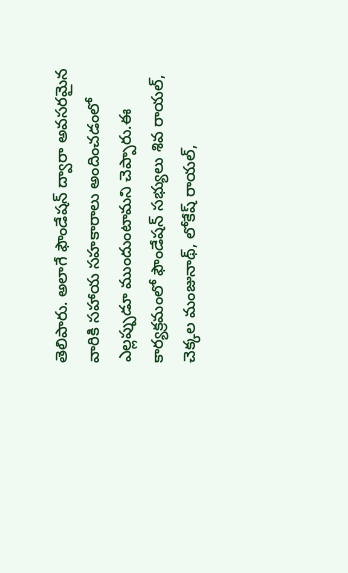తెలిపారు. అలాగే ఫౌండేషన్ ద్వారా అవసరమైన వారికి సహాయ సహకారాలు అందించడంలో ఎల్లప్పుడూ ముందుంటామని చెప్పారు.ఈ కార్యక్రమంలో ఫౌండేషన్ సభ్యులు శివ రాయల్, చెక్కల మంజునాథ్, లోకేష్ రాయల్,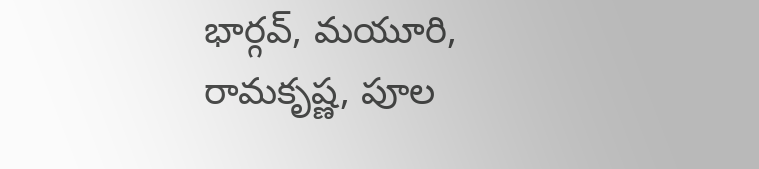భార్గవ్, మయూరి, రామకృష్ణ, పూల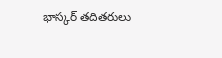భాస్కర్ తదితరులు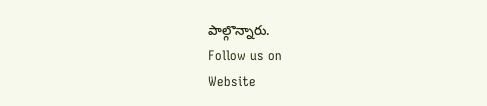పాల్గొన్నారు.
Follow us on
Website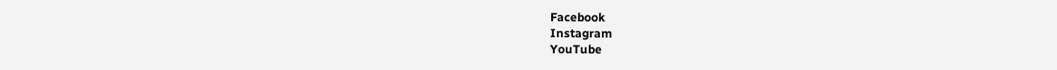Facebook
Instagram
YouTube